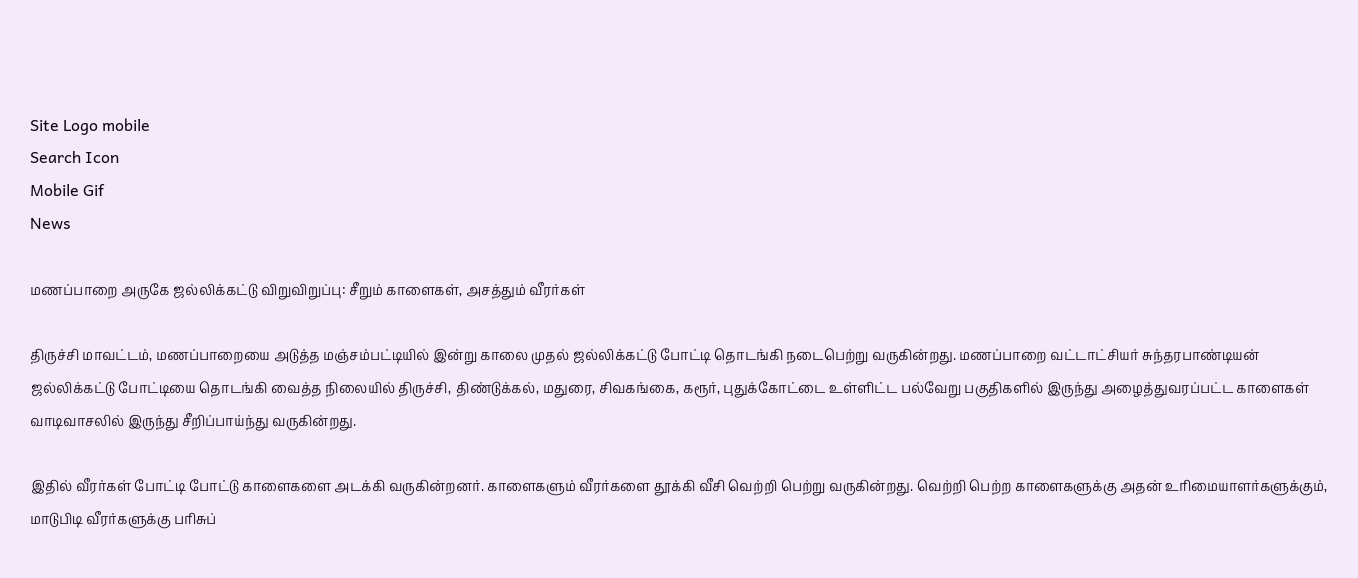Site Logo mobile
Search Icon
Mobile Gif
News

மணப்பாறை அருகே ஜல்லிக்கட்டு விறுவிறுப்பு: சீறும் காளைகள், அசத்தும் வீரர்கள்

திருச்சி மாவட்டம், மணப்பாறையை அடுத்த மஞ்சம்பட்டியில் இன்று காலை முதல் ஜல்லிக்கட்டு போட்டி தொடங்கி நடைபெற்று வருகின்றது. மணப்பாறை வட்டாட்சியர் சுந்தரபாண்டியன் ஜல்லிக்கட்டு போட்டியை தொடங்கி வைத்த நிலையில் திருச்சி, திண்டுக்கல், மதுரை, சிவகங்கை, கரூர், புதுக்கோட்டை உள்ளிட்ட பல்வேறு பகுதிகளில் இருந்து அழைத்துவரப்பட்ட காளைகள் வாடிவாசலில் இருந்து சீறிப்பாய்ந்து வருகின்றது.

இதில் வீரர்கள் போட்டி போட்டு காளைகளை அடக்கி வருகின்றனர். காளைகளும் வீரர்களை தூக்கி வீசி வெற்றி பெற்று வருகின்றது. வெற்றி பெற்ற காளைகளுக்கு அதன் உரிமையாளர்களுக்கும், மாடுபிடி வீரர்களுக்கு பரிசுப்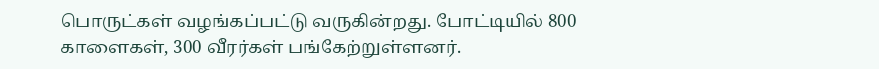பொருட்கள் வழங்கப்பட்டு வருகின்றது. போட்டியில் 800 காளைகள், 300 வீரர்கள் பங்கேற்றுள்ளனர்.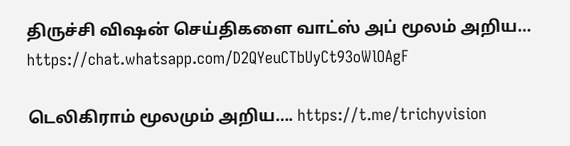திருச்சி விஷன் செய்திகளை வாட்ஸ் அப் மூலம் அறிய…
https://chat.whatsapp.com/D2QYeuCTbUyCt93oWlOAgF

டெலிகிராம் மூலமும் அறிய…. https://t.me/trichyvision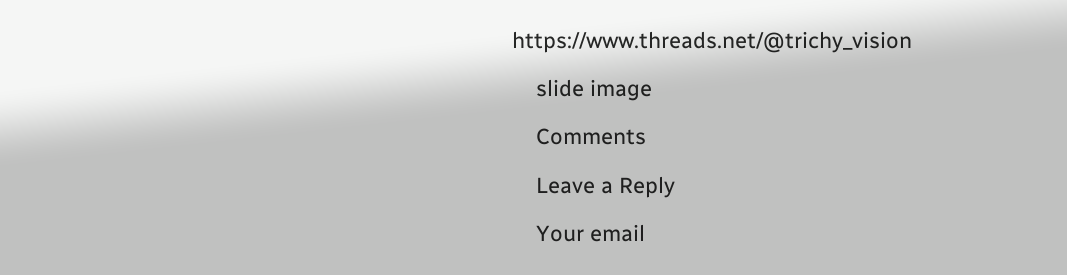https://www.threads.net/@trichy_vision

    slide image

    Comments

    Leave a Reply

    Your email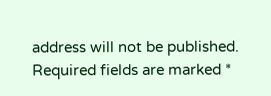address will not be published. Required fields are marked *